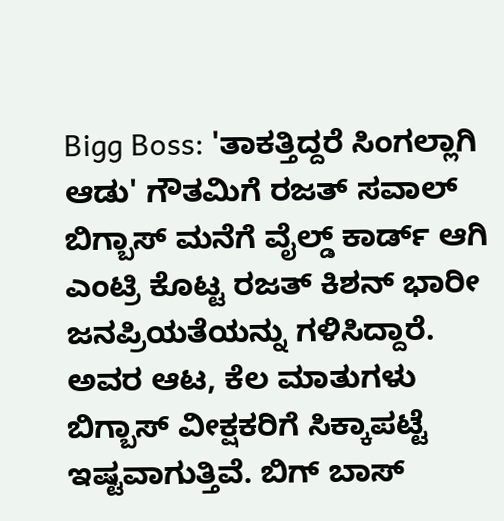Bigg Boss: 'ತಾಕತ್ತಿದ್ದರೆ ಸಿಂಗಲ್ಲಾಗಿ ಆಡು' ಗೌತಮಿಗೆ ರಜತ್ ಸವಾಲ್
ಬಿಗ್ಬಾಸ್ ಮನೆಗೆ ವೈಲ್ಡ್ ಕಾರ್ಡ್ ಆಗಿ ಎಂಟ್ರಿ ಕೊಟ್ಟ ರಜತ್ ಕಿಶನ್ ಭಾರೀ ಜನಪ್ರಿಯತೆಯನ್ನು ಗಳಿಸಿದ್ದಾರೆ. ಅವರ ಆಟ, ಕೆಲ ಮಾತುಗಳು ಬಿಗ್ಬಾಸ್ ವೀಕ್ಷಕರಿಗೆ ಸಿಕ್ಕಾಪಟ್ಟೆ ಇಷ್ಟವಾಗುತ್ತಿವೆ. ಬಿಗ್ ಬಾಸ್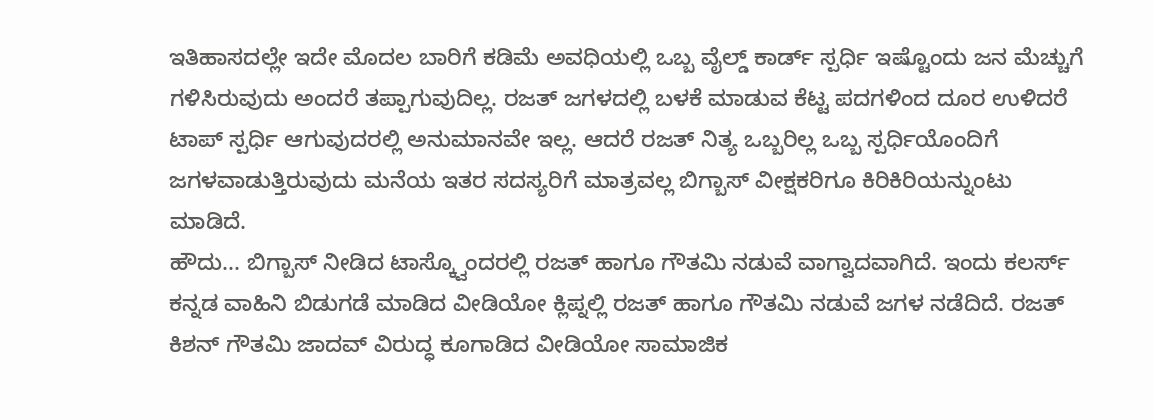ಇತಿಹಾಸದಲ್ಲೇ ಇದೇ ಮೊದಲ ಬಾರಿಗೆ ಕಡಿಮೆ ಅವಧಿಯಲ್ಲಿ ಒಬ್ಬ ವೈಲ್ಡ್ ಕಾರ್ಡ್ ಸ್ಪರ್ಧಿ ಇಷ್ಟೊಂದು ಜನ ಮೆಚ್ಚುಗೆ ಗಳಿಸಿರುವುದು ಅಂದರೆ ತಪ್ಪಾಗುವುದಿಲ್ಲ. ರಜತ್ ಜಗಳದಲ್ಲಿ ಬಳಕೆ ಮಾಡುವ ಕೆಟ್ಟ ಪದಗಳಿಂದ ದೂರ ಉಳಿದರೆ ಟಾಪ್ ಸ್ಪರ್ಧಿ ಆಗುವುದರಲ್ಲಿ ಅನುಮಾನವೇ ಇಲ್ಲ. ಆದರೆ ರಜತ್ ನಿತ್ಯ ಒಬ್ಬರಿಲ್ಲ ಒಬ್ಬ ಸ್ಪರ್ಧಿಯೊಂದಿಗೆ ಜಗಳವಾಡುತ್ತಿರುವುದು ಮನೆಯ ಇತರ ಸದಸ್ಯರಿಗೆ ಮಾತ್ರವಲ್ಲ ಬಿಗ್ಬಾಸ್ ವೀಕ್ಷಕರಿಗೂ ಕಿರಿಕಿರಿಯನ್ನುಂಟು ಮಾಡಿದೆ.
ಹೌದು... ಬಿಗ್ಬಾಸ್ ನೀಡಿದ ಟಾಸ್ಕ್ವೊಂದರಲ್ಲಿ ರಜತ್ ಹಾಗೂ ಗೌತಮಿ ನಡುವೆ ವಾಗ್ವಾದವಾಗಿದೆ. ಇಂದು ಕಲರ್ಸ್ ಕನ್ನಡ ವಾಹಿನಿ ಬಿಡುಗಡೆ ಮಾಡಿದ ವೀಡಿಯೋ ಕ್ಲಿಪ್ನಲ್ಲಿ ರಜತ್ ಹಾಗೂ ಗೌತಮಿ ನಡುವೆ ಜಗಳ ನಡೆದಿದೆ. ರಜತ್ ಕಿಶನ್ ಗೌತಮಿ ಜಾದವ್ ವಿರುದ್ಧ ಕೂಗಾಡಿದ ವೀಡಿಯೋ ಸಾಮಾಜಿಕ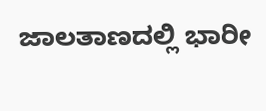ಜಾಲತಾಣದಲ್ಲಿ ಭಾರೀ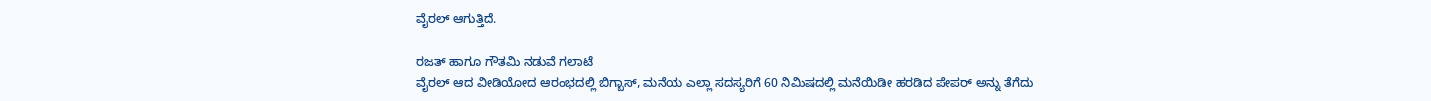ವೈರಲ್ ಆಗುತ್ತಿದೆ.

ರಜತ್ ಹಾಗೂ ಗೌತಮಿ ನಡುವೆ ಗಲಾಟೆ
ವೈರಲ್ ಆದ ವೀಡಿಯೋದ ಆರಂಭದಲ್ಲಿ ಬಿಗ್ಬಾಸ್, ಮನೆಯ ಎಲ್ಲಾ ಸದಸ್ಯರಿಗೆ 60 ನಿಮಿಷದಲ್ಲಿ ಮನೆಯಿಡೀ ಹರಡಿದ ಪೇಪರ್ ಅನ್ನು ತೆಗೆದು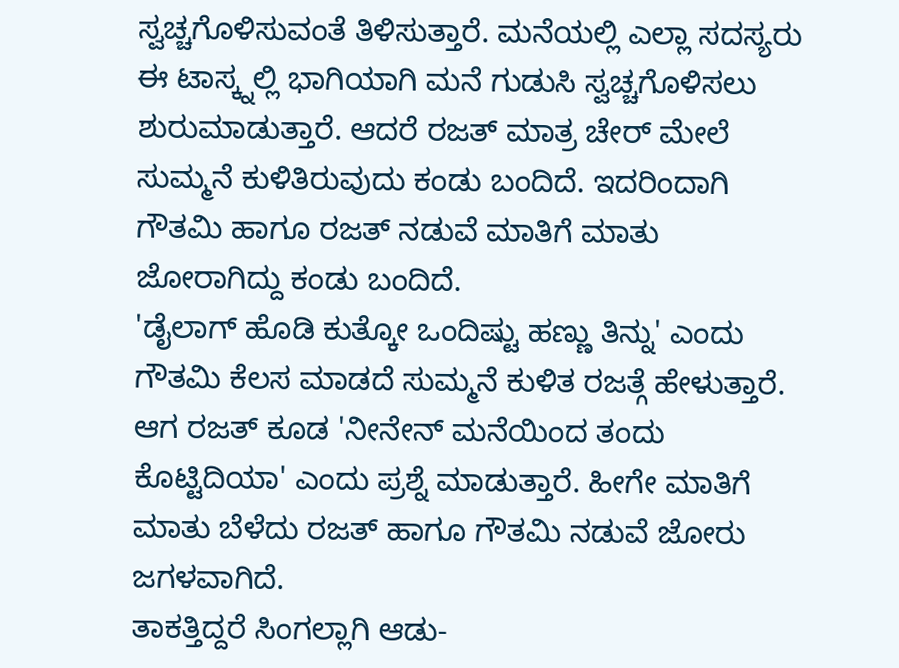ಸ್ವಚ್ಚಗೊಳಿಸುವಂತೆ ತಿಳಿಸುತ್ತಾರೆ. ಮನೆಯಲ್ಲಿ ಎಲ್ಲಾ ಸದಸ್ಯರು ಈ ಟಾಸ್ಕ್ನಲ್ಲಿ ಭಾಗಿಯಾಗಿ ಮನೆ ಗುಡುಸಿ ಸ್ವಚ್ಚಗೊಳಿಸಲು ಶುರುಮಾಡುತ್ತಾರೆ. ಆದರೆ ರಜತ್ ಮಾತ್ರ ಚೇರ್ ಮೇಲೆ ಸುಮ್ಮನೆ ಕುಳಿತಿರುವುದು ಕಂಡು ಬಂದಿದೆ. ಇದರಿಂದಾಗಿ ಗೌತಮಿ ಹಾಗೂ ರಜತ್ ನಡುವೆ ಮಾತಿಗೆ ಮಾತು ಜೋರಾಗಿದ್ದು ಕಂಡು ಬಂದಿದೆ.
'ಡೈಲಾಗ್ ಹೊಡಿ ಕುತ್ಕೋ ಒಂದಿಷ್ಟು ಹಣ್ಣು ತಿನ್ನು' ಎಂದು ಗೌತಮಿ ಕೆಲಸ ಮಾಡದೆ ಸುಮ್ಮನೆ ಕುಳಿತ ರಜತ್ಗೆ ಹೇಳುತ್ತಾರೆ. ಆಗ ರಜತ್ ಕೂಡ 'ನೀನೇನ್ ಮನೆಯಿಂದ ತಂದು ಕೊಟ್ಟಿದಿಯಾ' ಎಂದು ಪ್ರಶ್ನೆ ಮಾಡುತ್ತಾರೆ. ಹೀಗೇ ಮಾತಿಗೆ ಮಾತು ಬೆಳೆದು ರಜತ್ ಹಾಗೂ ಗೌತಮಿ ನಡುವೆ ಜೋರು ಜಗಳವಾಗಿದೆ.
ತಾಕತ್ತಿದ್ದರೆ ಸಿಂಗಲ್ಲಾಗಿ ಆಡು-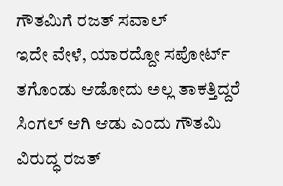ಗೌತಮಿಗೆ ರಜತ್ ಸವಾಲ್
ಇದೇ ವೇಳೆ, ಯಾರದ್ದೋ ಸಪೋರ್ಟ್ ತಗೊಂಡು ಆಡೋದು ಅಲ್ಲ ತಾಕತ್ತಿದ್ದರೆ ಸಿಂಗಲ್ ಆಗಿ ಆಡು ಎಂದು ಗೌತಮಿ ವಿರುದ್ಧ ರಜತ್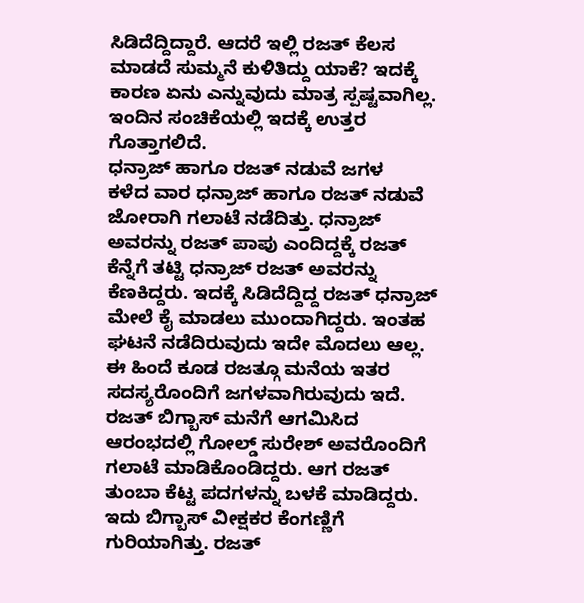ಸಿಡಿದೆದ್ದಿದ್ದಾರೆ. ಆದರೆ ಇಲ್ಲಿ ರಜತ್ ಕೆಲಸ ಮಾಡದೆ ಸುಮ್ಮನೆ ಕುಳಿತಿದ್ದು ಯಾಕೆ? ಇದಕ್ಕೆ ಕಾರಣ ಏನು ಎನ್ನುವುದು ಮಾತ್ರ ಸ್ಪಷ್ಟವಾಗಿಲ್ಲ. ಇಂದಿನ ಸಂಚಿಕೆಯಲ್ಲಿ ಇದಕ್ಕೆ ಉತ್ತರ ಗೊತ್ತಾಗಲಿದೆ.
ಧನ್ರಾಜ್ ಹಾಗೂ ರಜತ್ ನಡುವೆ ಜಗಳ
ಕಳೆದ ವಾರ ಧನ್ರಾಜ್ ಹಾಗೂ ರಜತ್ ನಡುವೆ ಜೋರಾಗಿ ಗಲಾಟೆ ನಡೆದಿತ್ತು. ಧನ್ರಾಜ್ ಅವರನ್ನು ರಜತ್ ಪಾಪು ಎಂದಿದ್ದಕ್ಕೆ ರಜತ್ ಕೆನ್ನೆಗೆ ತಟ್ಟಿ ಧನ್ರಾಜ್ ರಜತ್ ಅವರನ್ನು ಕೆಣಕಿದ್ದರು. ಇದಕ್ಕೆ ಸಿಡಿದೆದ್ದಿದ್ದ ರಜತ್ ಧನ್ರಾಜ್ ಮೇಲೆ ಕೈ ಮಾಡಲು ಮುಂದಾಗಿದ್ದರು. ಇಂತಹ ಘಟನೆ ನಡೆದಿರುವುದು ಇದೇ ಮೊದಲು ಆಲ್ಲ. ಈ ಹಿಂದೆ ಕೂಡ ರಜತ್ಗೂ ಮನೆಯ ಇತರ ಸದಸ್ಯರೊಂದಿಗೆ ಜಗಳವಾಗಿರುವುದು ಇದೆ.
ರಜತ್ ಬಿಗ್ಬಾಸ್ ಮನೆಗೆ ಆಗಮಿಸಿದ ಆರಂಭದಲ್ಲಿ ಗೋಲ್ಡ್ ಸುರೇಶ್ ಅವರೊಂದಿಗೆ ಗಲಾಟೆ ಮಾಡಿಕೊಂಡಿದ್ದರು. ಆಗ ರಜತ್ ತುಂಬಾ ಕೆಟ್ಟ ಪದಗಳನ್ನು ಬಳಕೆ ಮಾಡಿದ್ದರು. ಇದು ಬಿಗ್ಬಾಸ್ ವೀಕ್ಷಕರ ಕೆಂಗಣ್ಣಿಗೆ ಗುರಿಯಾಗಿತ್ತು. ರಜತ್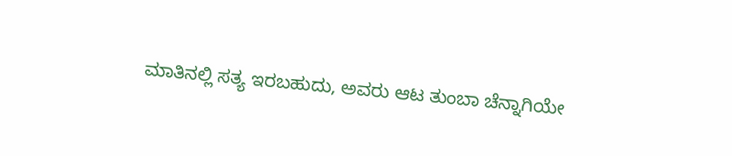ಮಾತಿನಲ್ಲಿ ಸತ್ಯ ಇರಬಹುದು, ಅವರು ಆಟ ತುಂಬಾ ಚೆನ್ನಾಗಿಯೇ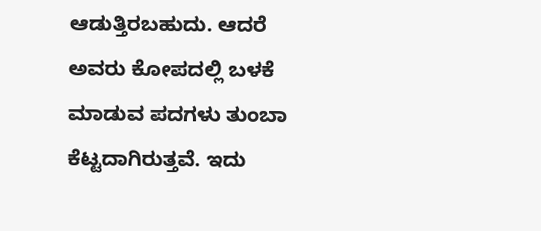ಆಡುತ್ತಿರಬಹುದು. ಆದರೆ ಅವರು ಕೋಪದಲ್ಲಿ ಬಳಕೆ ಮಾಡುವ ಪದಗಳು ತುಂಬಾ ಕೆಟ್ಟದಾಗಿರುತ್ತವೆ. ಇದು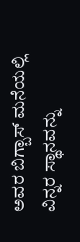ಅವರ ಬಿಗ್ಬಾಸ್ ಮನೆಯಲ್ಲಿ ವಿನ್ನರ ಸ್ಥಾನವನ್ನು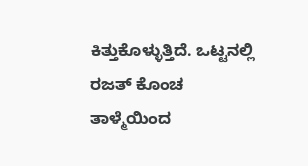ಕಿತ್ತುಕೊಳ್ಳುತ್ತಿದೆ. ಒಟ್ಟನಲ್ಲಿ ರಜತ್ ಕೊಂಚ ತಾಳ್ಮೆಯಿಂದ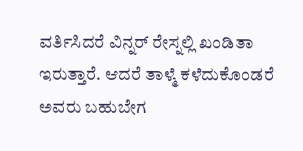ವರ್ತಿಸಿದರೆ ವಿನ್ನರ್ ರೇಸ್ನಲ್ಲಿ ಖಂಡಿತಾ ಇರುತ್ತಾರೆ. ಆದರೆ ತಾಳ್ಮೆ ಕಳೆದುಕೊಂಡರೆ ಅವರು ಬಹುಬೇಗ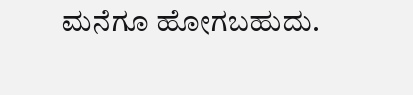ಮನೆಗೂ ಹೋಗಬಹುದು.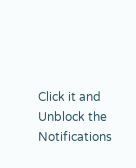Click it and Unblock the Notifications